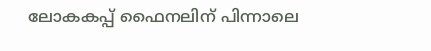ലോകകപ്പ് ഫൈനലിന് പിന്നാലെ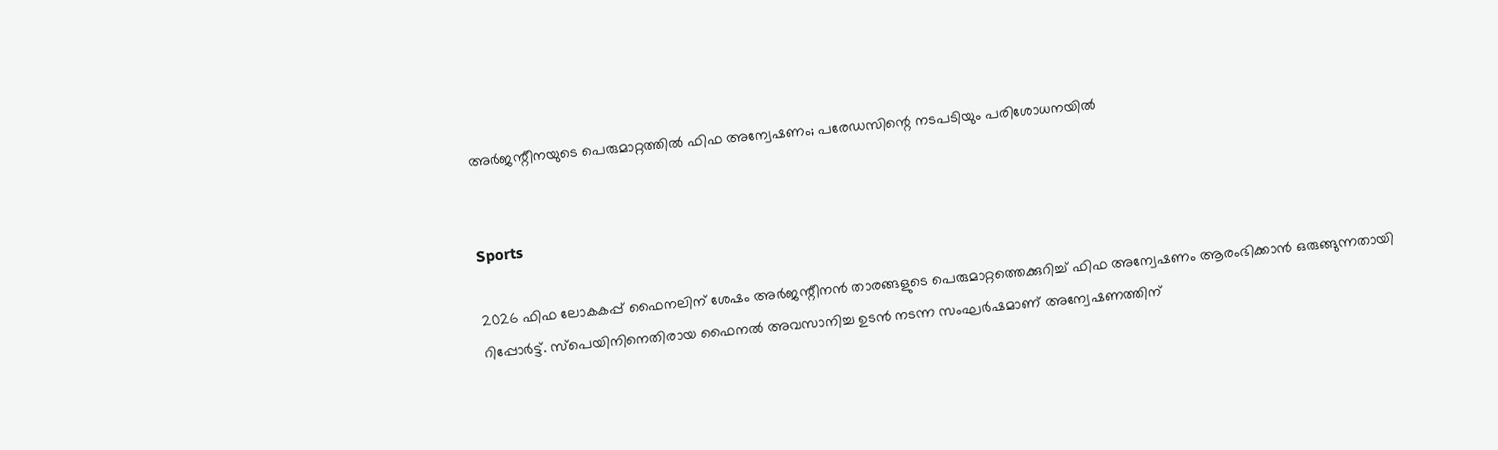അർജന്റീനയുടെ പെരുമാറ്റത്തിൽ ഫിഫ അന്വേഷണം; പരേഡസിന്റെ നടപടിയും പരിശോധനയിൽ


Sports

2026 ഫിഫ ലോകകപ്പ് ഫൈനലിന് ശേഷം അർജന്റീനൻ താരങ്ങളുടെ പെരുമാറ്റത്തെക്കുറിച്ച് ഫിഫ അന്വേഷണം ആരംഭിക്കാൻ ഒരുങ്ങുന്നതായി റിപ്പോർട്ട്. സ്പെയിനിനെതിരായ ഫൈനൽ അവസാനിച്ച ഉടൻ നടന്ന സംഘർഷമാണ് അന്വേഷണത്തിന്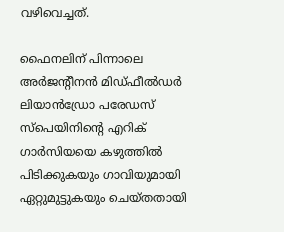വഴിവെച്ചത്.

ഫൈനലിന് പിന്നാലെ അർജന്റീനൻ മിഡ്ഫീൽഡർ ലിയാൻഡ്രോ പരേഡസ് സ്പെയിനിന്റെ എറിക് ഗാർസിയയെ കഴുത്തിൽ പിടിക്കുകയും ഗാവിയുമായി ഏറ്റുമുട്ടുകയും ചെയ്തതായി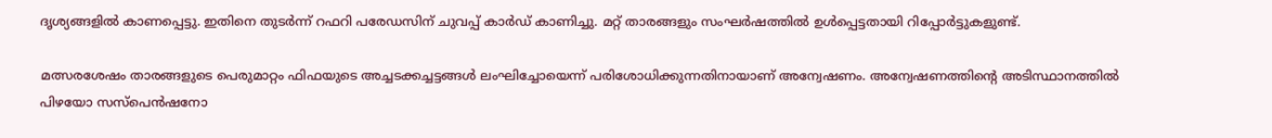ദൃശ്യങ്ങളിൽ കാണപ്പെട്ടു. ഇതിനെ തുടർന്ന് റഫറി പരേഡസിന് ചുവപ്പ് കാർഡ് കാണിച്ചു. മറ്റ് താരങ്ങളും സംഘർഷത്തിൽ ഉൾപ്പെട്ടതായി റിപ്പോർട്ടുകളുണ്ട്.

മത്സരശേഷം താരങ്ങളുടെ പെരുമാറ്റം ഫിഫയുടെ അച്ചടക്കച്ചട്ടങ്ങൾ ലംഘിച്ചോയെന്ന് പരിശോധിക്കുന്നതിനായാണ് അന്വേഷണം. അന്വേഷണത്തിന്റെ അടിസ്ഥാനത്തിൽ പിഴയോ സസ്‌പെൻഷനോ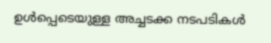ഉൾപ്പെടെയുള്ള അച്ചടക്ക നടപടികൾ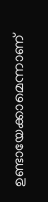ഉണ്ടായേക്കാമെന്നാണ്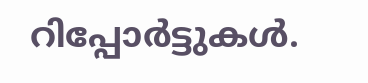റിപ്പോർട്ടുകൾ.